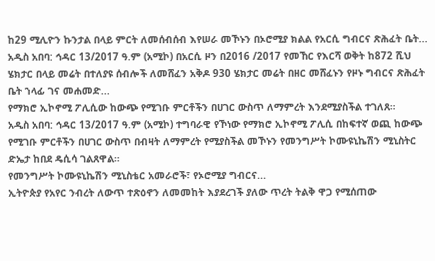ከ29 ሚሊዮን ኩንታል በላይ ምርት ለመሰብሰብ እየሠራ መኾኑን በኦሮሚያ ክልል የአርሲ ግብርና ጽሕፈት ቤት...
አዲስ አበባ: ኅዳር 13/2017 ዓ.ም (አሚኮ) በአርሲ ዞን በ2016 /2017 የመኸር የእርሻ ወቅት ከ872 ሺህ ሄክታር በላይ መሬት በተለያዩ ሰብሎች ለመሸፈን አቅዶ 930 ሄክታር መሬት በዘር መሸፈኑን የዞኑ ግብርና ጽሕፈት ቤት ኀላፊ ገና መሐመድ...
የማክሮ ኢኮኖሚ ፖሊሲው ከውጭ የሚገቡ ምርቶችን በሀገር ውስጥ ለማምረት እንደሚያስችል ተገለጸ።
አዲስ አበባ: ኅዳር 13/2017 ዓ.ም (አሚኮ) ተግባራዊ የኾነው የማክሮ ኢኮኖሚ ፖሊሲ በከፍተኛ ወጪ ከውጭ የሚገቡ ምርቶችን በሀገር ውስጥ በብዛት ለማምረት የሚያስችል መኾኑን የመንግሥት ኮሙዩኒኬሽን ሚኒስትር ድኤታ ከበደ ዴሲሳ ገልጸዋል።
የመንግሥት ኮሙዩኒኬሽን ሚኒስቴር አመራሮች፣ የኦሮሚያ ግብርና...
ኢትዮጵያ የአየር ንብረት ለውጥ ተጽዕኖን ለመመከት እያደረገች ያለው ጥረት ትልቅ ዋጋ የሚሰጠው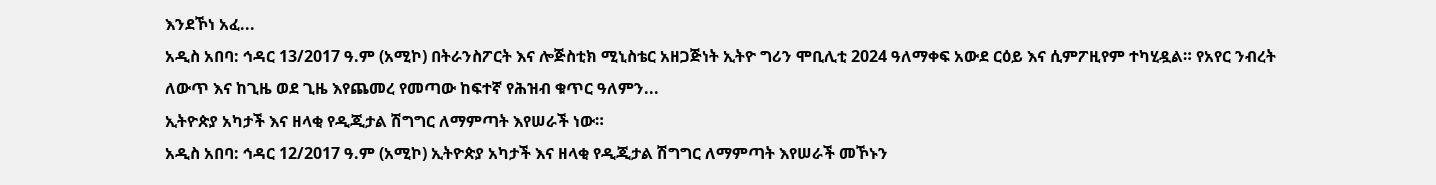እንደኾነ አፈ...
አዲስ አበባ: ኅዳር 13/2017 ዓ.ም (አሚኮ) በትራንስፖርት እና ሎጅስቲክ ሚኒስቴር አዘጋጅነት ኢትዮ ግሪን ሞቢሊቲ 2024 ዓለማቀፍ አውደ ርዕይ እና ሲምፖዚየም ተካሂዷል። የአየር ንብረት ለውጥ እና ከጊዜ ወደ ጊዜ እየጨመረ የመጣው ከፍተኛ የሕዝብ ቁጥር ዓለምን...
ኢትዮጵያ አካታች እና ዘላቂ የዲጂታል ሽግግር ለማምጣት እየሠራች ነው።
አዲስ አበባ: ኅዳር 12/2017 ዓ.ም (አሚኮ) ኢትዮጵያ አካታች እና ዘላቂ የዲጂታል ሽግግር ለማምጣት እየሠራች መኾኑን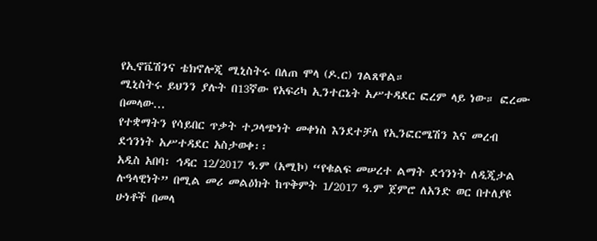የኢኖቬሽንና ቴክኖሎጂ ሚኒስትሩ በለጠ ሞላ (ዶ.ር) ገልጸዋል።
ሚኒስትሩ ይህንን ያሉት በ13ኛው የአፍሪካ ኢንተርኔት አሥተዳደር ፎረም ላይ ነው። ፎረሙ በመላው...
የተቋማትን የሳይበር ጥቃት ተጋላጭነት መቀነስ እንደተቻለ የኢንፎርሜሽን እና መረብ ደኅንነት አሥተዳደር አስታወቀ፡፡
አዲስ አበባ፡ ኅዳር 12/2017 ዓ.ም (አሚኮ) “የቁልፍ መሠረተ ልማት ደኅንነት ለዲጂታል ሉዓላዊነት” በሚል መሪ መልዕክት ከጥቅምት 1/2017 ዓ.ም ጀምሮ ለአንድ ወር በተለያዩ ሁነቶች በመላ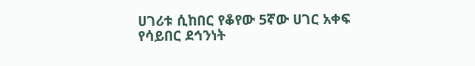ሀገሪቱ ሲከበር የቆየው 5ኛው ሀገር አቀፍ የሳይበር ደኅንነት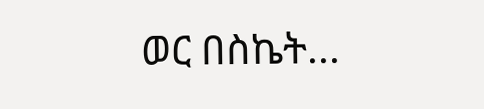ወር በስኬት...